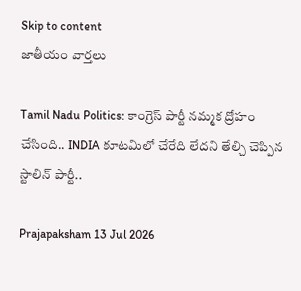Skip to content
జాతీయం వార్తలు

Tamil Nadu Politics: కాంగ్రెస్ పార్టీ నమ్మక ద్రోహం చేసింది.. INDIA కూటమిలో చేరేది లేదని తేల్చి చెప్పిన స్టాలిన్ పార్టీ..

Prajapaksham 13 Jul 2026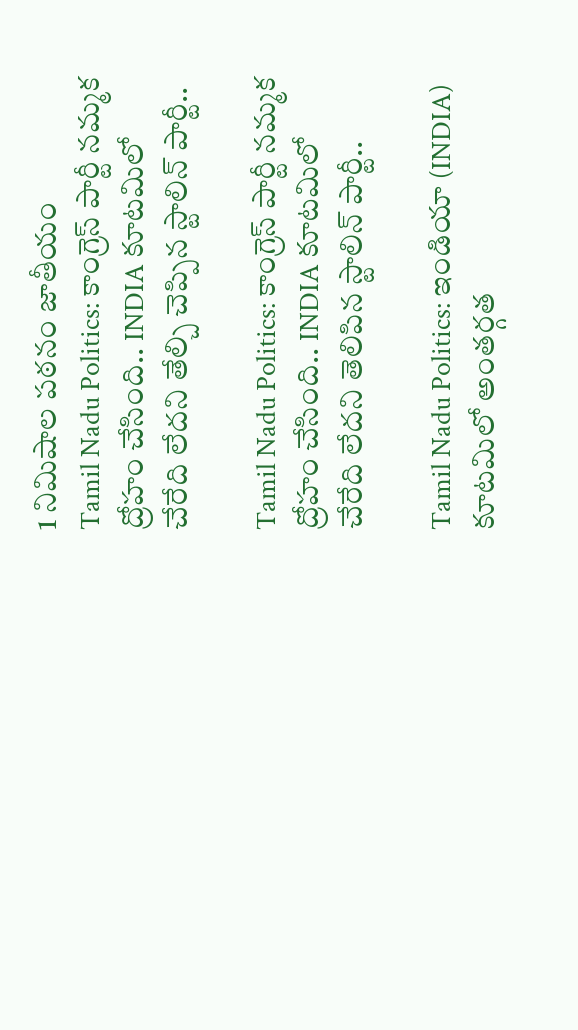1 నిమిషాల పఠనం జాతీయం
Tamil Nadu Politics: కాంగ్రెస్ పార్టీ నమ్మక ద్రోహం చేసింది.. INDIA కూటమిలో చేరేది లేదని తేల్చి చెప్పిన స్టాలిన్ పార్టీ..

Tamil Nadu Politics: కాంగ్రెస్ పార్టీ నమ్మక ద్రోహం చేసింది.. INDIA కూటమిలో చేరేది లేదని తెలిపిన స్టాలిన్ పార్టీ..

Tamil Nadu Politics: ఇండియా (INDIA) కూటమిలో అంతర్గత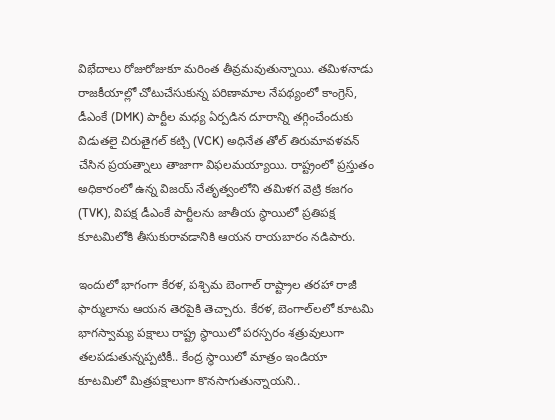విభేదాలు రోజురోజుకూ మరింత తీవ్రమవుతున్నాయి. తమిళనాడు రాజకీయాల్లో చోటుచేసుకున్న పరిణామాల నేపథ్యంలో కాంగ్రెస్, డీఎంకే (DMK) పార్టీల మధ్య ఏర్పడిన దూరాన్ని తగ్గించేందుకు విడుతలై చిరుతైగల్ కట్చి (VCK) అధినేత తోల్ తిరుమావళవన్ చేసిన ప్రయత్నాలు తాజాగా విఫలమయ్యాయి. రాష్ట్రంలో ప్రస్తుతం అధికారంలో ఉన్న విజయ్ నేతృత్వంలోని తమిళగ వెట్రి కజగం (TVK), విపక్ష డీఎంకే పార్టీలను జాతీయ స్థాయిలో ప్రతిపక్ష కూటమిలోకి తీసుకురావడానికి ఆయన రాయబారం నడిపారు.

ఇందులో భాగంగా కేరళ, పశ్చిమ బెంగాల్ రాష్ట్రాల తరహా రాజీ ఫార్ములాను ఆయన తెరపైకి తెచ్చారు. కేరళ, బెంగాల్‌లలో కూటమి భాగస్వామ్య పక్షాలు రాష్ట్ర స్థాయిలో పరస్పరం శత్రువులుగా తలపడుతున్నప్పటికీ.. కేంద్ర స్థాయిలో మాత్రం ఇండియా కూటమిలో మిత్రపక్షాలుగా కొనసాగుతున్నాయని..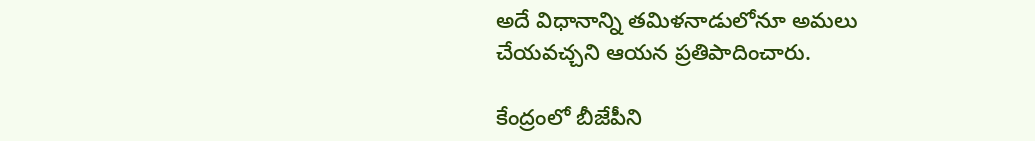అదే విధానాన్ని తమిళనాడులోనూ అమలు చేయవచ్చని ఆయన ప్రతిపాదించారు.

కేంద్రంలో బీజేపీని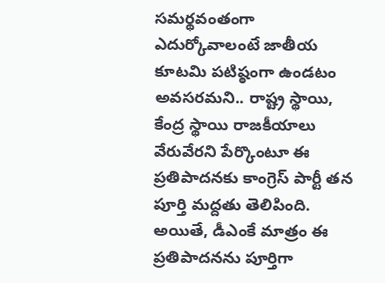సమర్థవంతంగా ఎదుర్కోవాలంటే జాతీయ కూటమి పటిష్ఠంగా ఉండటం అవసరమని.. రాష్ట్ర స్థాయి, కేంద్ర స్థాయి రాజకీయాలు వేరువేరని పేర్కొంటూ ఈ ప్రతిపాదనకు కాంగ్రెస్ పార్టీ తన పూర్తి మద్దతు తెలిపింది. అయితే, డీఎంకే మాత్రం ఈ ప్రతిపాదనను పూర్తిగా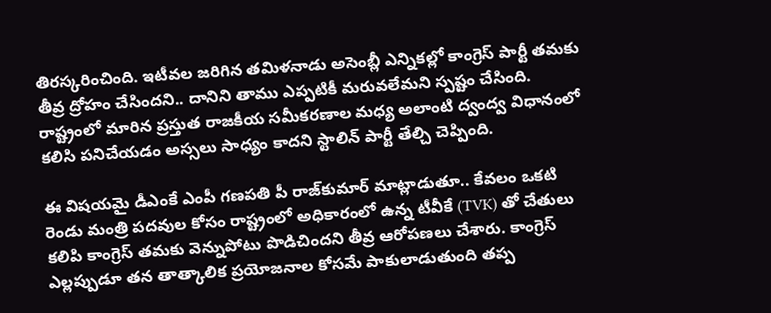తిరస్కరించింది. ఇటీవల జరిగిన తమిళనాడు అసెంబ్లీ ఎన్నికల్లో కాంగ్రెస్ పార్టీ తమకు తీవ్ర ద్రోహం చేసిందని.. దానిని తాము ఎప్పటికీ మరువలేమని స్పష్టం చేసింది. రాష్ట్రంలో మారిన ప్రస్తుత రాజకీయ సమీకరణాల మధ్య అలాంటి ద్వంద్వ విధానంలో కలిసి పనిచేయడం అస్సలు సాధ్యం కాదని స్టాలిన్ పార్టీ తేల్చి చెప్పింది.

ఈ విషయమై డీఎంకే ఎంపీ గణపతి పీ రాజ్‌కుమార్ మాట్లాడుతూ.. కేవలం ఒకటి రెండు మంత్రి పదవుల కోసం రాష్ట్రంలో అధికారంలో ఉన్న టీవీకే (TVK) తో చేతులు కలిపి కాంగ్రెస్ తమకు వెన్నుపోటు పొడిచిందని తీవ్ర ఆరోపణలు చేశారు. కాంగ్రెస్ ఎల్లప్పుడూ తన తాత్కాలిక ప్రయోజనాల కోసమే పాకులాడుతుంది తప్ప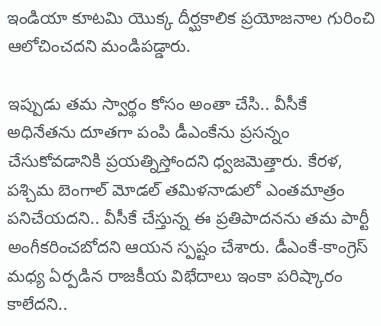ఇండియా కూటమి యొక్క దీర్ఘకాలిక ప్రయోజనాల గురించి ఆలోచించదని మండిపడ్డారు.

ఇప్పుడు తమ స్వార్థం కోసం అంతా చేసి.. వీసీకే అధినేతను దూతగా పంపి డీఎంకేను ప్రసన్నం చేసుకోవడానికి ప్రయత్నిస్తోందని ధ్వజమెత్తారు. కేరళ, పశ్చిమ బెంగాల్ మోడల్ తమిళనాడులో ఎంతమాత్రం పనిచేయదని.. వీసీకే చేస్తున్న ఈ ప్రతిపాదనను తమ పార్టీ అంగీకరించబోదని ఆయన స్పష్టం చేశారు. డీఎంకే-కాంగ్రెస్ మధ్య ఏర్పడిన రాజకీయ విభేదాలు ఇంకా పరిష్కారం కాలేదని..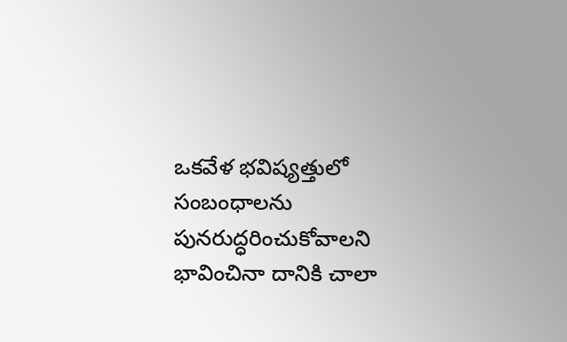ఒకవేళ భవిష్యత్తులో సంబంధాలను పునరుద్ధరించుకోవాలని భావించినా దానికి చాలా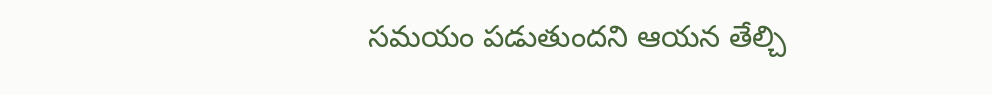సమయం పడుతుందని ఆయన తేల్చి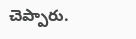చెప్పారు.